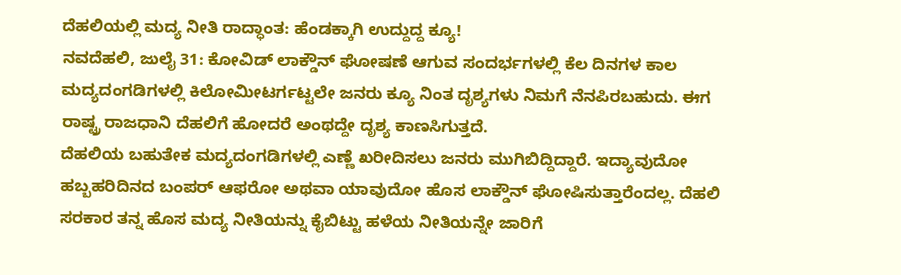ದೆಹಲಿಯಲ್ಲಿ ಮದ್ಯ ನೀತಿ ರಾದ್ಧಾಂತ: ಹೆಂಡಕ್ಕಾಗಿ ಉದ್ದುದ್ದ ಕ್ಯೂ!
ನವದೆಹಲಿ, ಜುಲೈ 31: ಕೋವಿಡ್ ಲಾಕ್ಡೌನ್ ಘೋಷಣೆ ಆಗುವ ಸಂದರ್ಭಗಳಲ್ಲಿ ಕೆಲ ದಿನಗಳ ಕಾಲ ಮದ್ಯದಂಗಡಿಗಳಲ್ಲಿ ಕಿಲೋಮೀಟರ್ಗಟ್ಟಲೇ ಜನರು ಕ್ಯೂ ನಿಂತ ದೃಶ್ಯಗಳು ನಿಮಗೆ ನೆನಪಿರಬಹುದು. ಈಗ ರಾಷ್ಟ್ರ ರಾಜಧಾನಿ ದೆಹಲಿಗೆ ಹೋದರೆ ಅಂಥದ್ದೇ ದೃಶ್ಯ ಕಾಣಸಿಗುತ್ತದೆ.
ದೆಹಲಿಯ ಬಹುತೇಕ ಮದ್ಯದಂಗಡಿಗಳಲ್ಲಿ ಎಣ್ಣೆ ಖರೀದಿಸಲು ಜನರು ಮುಗಿಬಿದ್ದಿದ್ದಾರೆ. ಇದ್ಯಾವುದೋ ಹಬ್ಬಹರಿದಿನದ ಬಂಪರ್ ಆಫರೋ ಅಥವಾ ಯಾವುದೋ ಹೊಸ ಲಾಕ್ಡೌನ್ ಘೋಷಿಸುತ್ತಾರೆಂದಲ್ಲ. ದೆಹಲಿ ಸರಕಾರ ತನ್ನ ಹೊಸ ಮದ್ಯ ನೀತಿಯನ್ನು ಕೈಬಿಟ್ಟು ಹಳೆಯ ನೀತಿಯನ್ನೇ ಜಾರಿಗೆ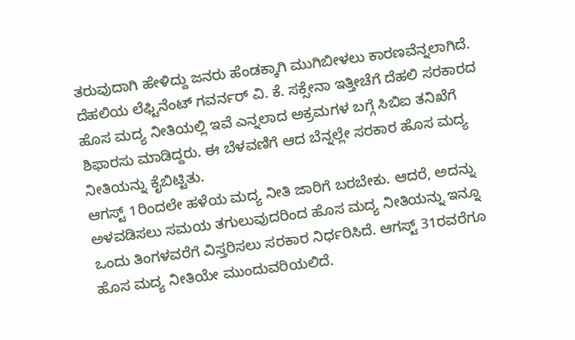ತರುವುದಾಗಿ ಹೇಳಿದ್ದು ಜನರು ಹೆಂಡಕ್ಕಾಗಿ ಮುಗಿಬೀಳಲು ಕಾರಣವೆನ್ನಲಾಗಿದೆ.
ದೆಹಲಿಯ ಲೆಫ್ಟಿನೆಂಟ್ ಗವರ್ನರ್ ವಿ. ಕೆ. ಸಕ್ಸೇನಾ ಇತ್ತೀಚೆಗೆ ದೆಹಲಿ ಸರಕಾರದ ಹೊಸ ಮದ್ಯ ನೀತಿಯಲ್ಲಿ ಇವೆ ಎನ್ನಲಾದ ಅಕ್ರಮಗಳ ಬಗ್ಗೆ ಸಿಬಿಐ ತನಿಖೆಗೆ ಶಿಫಾರಸು ಮಾಡಿದ್ದರು. ಈ ಬೆಳವಣಿಗೆ ಆದ ಬೆನ್ನಲ್ಲೇ ಸರಕಾರ ಹೊಸ ಮದ್ಯ ನೀತಿಯನ್ನು ಕೈಬಿಟ್ಟಿತು.
ಆಗಸ್ಟ್ 1ರಿಂದಲೇ ಹಳೆಯ ಮದ್ಯ ನೀತಿ ಜಾರಿಗೆ ಬರಬೇಕು. ಆದರೆ, ಅದನ್ನು ಅಳವಡಿಸಲು ಸಮಯ ತಗುಲುವುದರಿಂದ ಹೊಸ ಮದ್ಯ ನೀತಿಯನ್ನು ಇನ್ನೂ ಒಂದು ತಿಂಗಳವರೆಗೆ ವಿಸ್ತರಿಸಲು ಸರಕಾರ ನಿರ್ಧರಿಸಿದೆ. ಆಗಸ್ಟ್ 31ರವರೆಗೂ ಹೊಸ ಮದ್ಯ ನೀತಿಯೇ ಮುಂದುವರಿಯಲಿದೆ.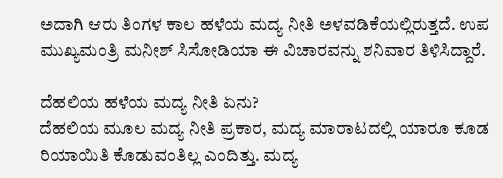ಅದಾಗಿ ಆರು ತಿಂಗಳ ಕಾಲ ಹಳೆಯ ಮದ್ಯ ನೀತಿ ಅಳವಡಿಕೆಯಲ್ಲಿರುತ್ತದೆ. ಉಪ ಮುಖ್ಯಮಂತ್ರಿ ಮನೀಶ್ ಸಿಸೋಡಿಯಾ ಈ ವಿಚಾರವನ್ನು ಶನಿವಾರ ತಿಳಿಸಿದ್ದಾರೆ.

ದೆಹಲಿಯ ಹಳೆಯ ಮದ್ಯ ನೀತಿ ಏನು?
ದೆಹಲಿಯ ಮೂಲ ಮದ್ಯ ನೀತಿ ಪ್ರಕಾರ, ಮದ್ಯ ಮಾರಾಟದಲ್ಲಿ ಯಾರೂ ಕೂಡ ರಿಯಾಯಿತಿ ಕೊಡುವಂತಿಲ್ಲ ಎಂದಿತ್ತು. ಮದ್ಯ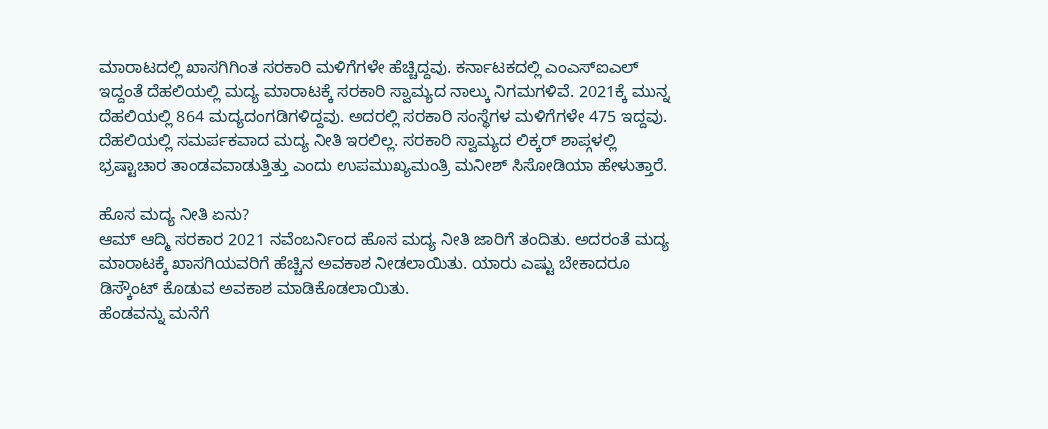ಮಾರಾಟದಲ್ಲಿ ಖಾಸಗಿಗಿಂತ ಸರಕಾರಿ ಮಳಿಗೆಗಳೇ ಹೆಚ್ಚಿದ್ದವು. ಕರ್ನಾಟಕದಲ್ಲಿ ಎಂಎಸ್ಐಎಲ್ ಇದ್ದಂತೆ ದೆಹಲಿಯಲ್ಲಿ ಮದ್ಯ ಮಾರಾಟಕ್ಕೆ ಸರಕಾರಿ ಸ್ವಾಮ್ಯದ ನಾಲ್ಕು ನಿಗಮಗಳಿವೆ. 2021ಕ್ಕೆ ಮುನ್ನ ದೆಹಲಿಯಲ್ಲಿ 864 ಮದ್ಯದಂಗಡಿಗಳಿದ್ದವು. ಅದರಲ್ಲಿ ಸರಕಾರಿ ಸಂಸ್ಥೆಗಳ ಮಳಿಗೆಗಳೇ 475 ಇದ್ದವು.
ದೆಹಲಿಯಲ್ಲಿ ಸಮರ್ಪಕವಾದ ಮದ್ಯ ನೀತಿ ಇರಲಿಲ್ಲ. ಸರಕಾರಿ ಸ್ವಾಮ್ಯದ ಲಿಕ್ಕರ್ ಶಾಪ್ಗಳಲ್ಲಿ ಭ್ರಷ್ಟಾಚಾರ ತಾಂಡವವಾಡುತ್ತಿತ್ತು ಎಂದು ಉಪಮುಖ್ಯಮಂತ್ರಿ ಮನೀಶ್ ಸಿಸೋಡಿಯಾ ಹೇಳುತ್ತಾರೆ.

ಹೊಸ ಮದ್ಯ ನೀತಿ ಏನು?
ಆಮ್ ಆದ್ಮಿ ಸರಕಾರ 2021 ನವೆಂಬರ್ನಿಂದ ಹೊಸ ಮದ್ಯ ನೀತಿ ಜಾರಿಗೆ ತಂದಿತು. ಅದರಂತೆ ಮದ್ಯ ಮಾರಾಟಕ್ಕೆ ಖಾಸಗಿಯವರಿಗೆ ಹೆಚ್ಚಿನ ಅವಕಾಶ ನೀಡಲಾಯಿತು. ಯಾರು ಎಷ್ಟು ಬೇಕಾದರೂ ಡಿಸ್ಕೌಂಟ್ ಕೊಡುವ ಅವಕಾಶ ಮಾಡಿಕೊಡಲಾಯಿತು.
ಹೆಂಡವನ್ನು ಮನೆಗೆ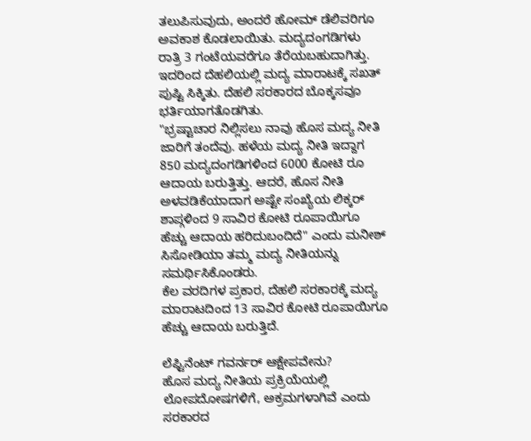ತಲುಪಿಸುವುದು, ಅಂದರೆ ಹೋಮ್ ಡೆಲಿವರಿಗೂ ಅವಕಾಶ ಕೊಡಲಾಯಿತು. ಮದ್ಯದಂಗಡಿಗಳು ರಾತ್ರಿ 3 ಗಂಟೆಯವರೆಗೂ ತೆರೆಯಬಹುದಾಗಿತ್ತು. ಇದರಿಂದ ದೆಹಲಿಯಲ್ಲಿ ಮದ್ಯ ಮಾರಾಟಕ್ಕೆ ಸಖತ್ ಪುಷ್ಟಿ ಸಿಕ್ಕಿತು. ದೆಹಲಿ ಸರಕಾರದ ಬೊಕ್ಕಸವೂ ಭರ್ತಿಯಾಗತೊಡಗಿತು.
"ಭ್ರಷ್ಟಾಚಾರ ನಿಲ್ಲಿಸಲು ನಾವು ಹೊಸ ಮದ್ಯ ನೀತಿ ಜಾರಿಗೆ ತಂದೆವು. ಹಳೆಯ ಮದ್ಯ ನೀತಿ ಇದ್ದಾಗ 850 ಮದ್ಯದಂಗಡಿಗಳಿಂದ 6000 ಕೋಟಿ ರೂ ಆದಾಯ ಬರುತ್ತಿತ್ತು. ಆದರೆ, ಹೊಸ ನೀತಿ ಅಳವಡಿಕೆಯಾದಾಗ ಅಷ್ಟೇ ಸಂಖ್ಯೆಯ ಲಿಕ್ಕರ್ ಶಾಪ್ಗಳಿಂದ 9 ಸಾವಿರ ಕೋಟಿ ರೂಪಾಯಿಗೂ ಹೆಚ್ಚು ಆದಾಯ ಹರಿದುಬಂದಿದೆ" ಎಂದು ಮನೀಶ್ ಸಿಸೋಡಿಯಾ ತಮ್ಮ ಮದ್ಯ ನೀತಿಯನ್ನು ಸಮರ್ಥಿಸಿಕೊಂಡರು.
ಕೆಲ ವರದಿಗಳ ಪ್ರಕಾರ, ದೆಹಲಿ ಸರಕಾರಕ್ಕೆ ಮದ್ಯ ಮಾರಾಟದಿಂದ 13 ಸಾವಿರ ಕೋಟಿ ರೂಪಾಯಿಗೂ ಹೆಚ್ಚು ಆದಾಯ ಬರುತ್ತಿದೆ.

ಲೆಫ್ಟಿನೆಂಟ್ ಗವರ್ನರ್ ಆಕ್ಷೇಪವೇನು?
ಹೊಸ ಮದ್ಯ ನೀತಿಯ ಪ್ರಕ್ರಿಯೆಯಲ್ಲಿ ಲೋಪದೋಷಗಳಿಗೆ, ಅಕ್ರಮಗಳಾಗಿವೆ ಎಂದು ಸರಕಾರದ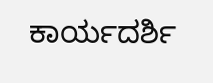ಕಾರ್ಯದರ್ಶಿ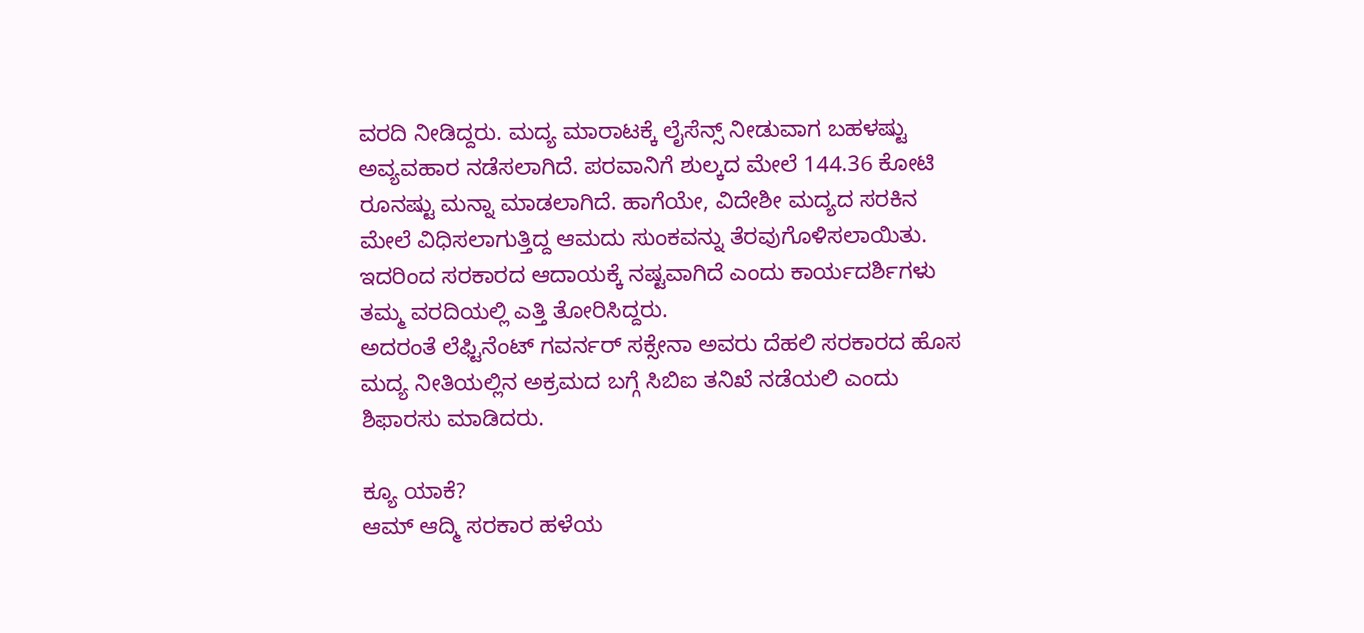ವರದಿ ನೀಡಿದ್ದರು. ಮದ್ಯ ಮಾರಾಟಕ್ಕೆ ಲೈಸೆನ್ಸ್ ನೀಡುವಾಗ ಬಹಳಷ್ಟು ಅವ್ಯವಹಾರ ನಡೆಸಲಾಗಿದೆ. ಪರವಾನಿಗೆ ಶುಲ್ಕದ ಮೇಲೆ 144.36 ಕೋಟಿ ರೂನಷ್ಟು ಮನ್ನಾ ಮಾಡಲಾಗಿದೆ. ಹಾಗೆಯೇ, ವಿದೇಶೀ ಮದ್ಯದ ಸರಕಿನ ಮೇಲೆ ವಿಧಿಸಲಾಗುತ್ತಿದ್ದ ಆಮದು ಸುಂಕವನ್ನು ತೆರವುಗೊಳಿಸಲಾಯಿತು. ಇದರಿಂದ ಸರಕಾರದ ಆದಾಯಕ್ಕೆ ನಷ್ಟವಾಗಿದೆ ಎಂದು ಕಾರ್ಯದರ್ಶಿಗಳು ತಮ್ಮ ವರದಿಯಲ್ಲಿ ಎತ್ತಿ ತೋರಿಸಿದ್ದರು.
ಅದರಂತೆ ಲೆಫ್ಟಿನೆಂಟ್ ಗವರ್ನರ್ ಸಕ್ಸೇನಾ ಅವರು ದೆಹಲಿ ಸರಕಾರದ ಹೊಸ ಮದ್ಯ ನೀತಿಯಲ್ಲಿನ ಅಕ್ರಮದ ಬಗ್ಗೆ ಸಿಬಿಐ ತನಿಖೆ ನಡೆಯಲಿ ಎಂದು ಶಿಫಾರಸು ಮಾಡಿದರು.

ಕ್ಯೂ ಯಾಕೆ?
ಆಮ್ ಆದ್ಮಿ ಸರಕಾರ ಹಳೆಯ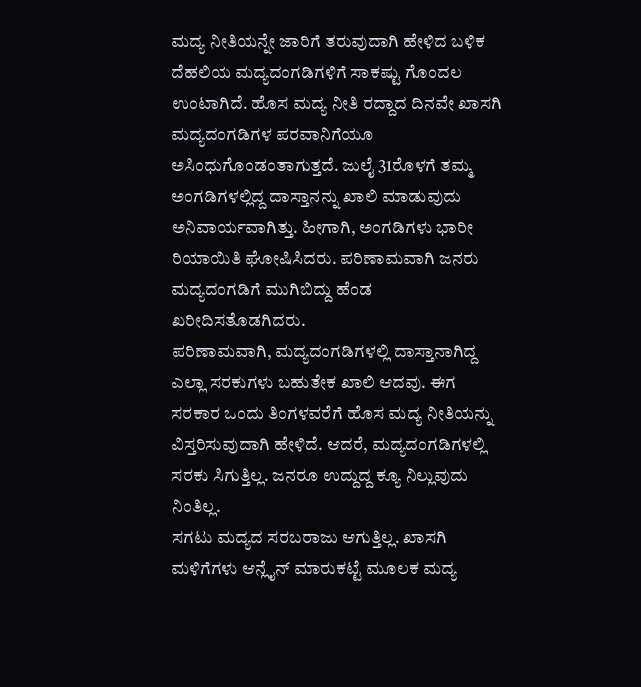ಮದ್ಯ ನೀತಿಯನ್ನೇ ಜಾರಿಗೆ ತರುವುದಾಗಿ ಹೇಳಿದ ಬಳಿಕ ದೆಹಲಿಯ ಮದ್ಯದಂಗಡಿಗಳಿಗೆ ಸಾಕಷ್ಟು ಗೊಂದಲ ಉಂಟಾಗಿದೆ. ಹೊಸ ಮದ್ಯ ನೀತಿ ರದ್ದಾದ ದಿನವೇ ಖಾಸಗಿ ಮದ್ಯದಂಗಡಿಗಳ ಪರವಾನಿಗೆಯೂ ಅಸಿಂಧುಗೊಂಡಂತಾಗುತ್ತದೆ. ಜುಲೈ 31ರೊಳಗೆ ತಮ್ಮ ಅಂಗಡಿಗಳಲ್ಲಿದ್ದ ದಾಸ್ತಾನನ್ನು ಖಾಲಿ ಮಾಡುವುದು ಅನಿವಾರ್ಯವಾಗಿತ್ತು. ಹೀಗಾಗಿ, ಅಂಗಡಿಗಳು ಭಾರೀ ರಿಯಾಯಿತಿ ಘೋಷಿಸಿದರು. ಪರಿಣಾಮವಾಗಿ ಜನರು ಮದ್ಯದಂಗಡಿಗೆ ಮುಗಿಬಿದ್ದು ಹೆಂಡ ಖರೀದಿಸತೊಡಗಿದರು.
ಪರಿಣಾಮವಾಗಿ, ಮದ್ಯದಂಗಡಿಗಳಲ್ಲಿ ದಾಸ್ತಾನಾಗಿದ್ದ ಎಲ್ಲಾ ಸರಕುಗಳು ಬಹುತೇಕ ಖಾಲಿ ಆದವು. ಈಗ ಸರಕಾರ ಒಂದು ತಿಂಗಳವರೆಗೆ ಹೊಸ ಮದ್ಯ ನೀತಿಯನ್ನು ವಿಸ್ತರಿಸುವುದಾಗಿ ಹೇಳಿದೆ. ಆದರೆ, ಮದ್ಯದಂಗಡಿಗಳಲ್ಲಿ ಸರಕು ಸಿಗುತ್ತಿಲ್ಲ. ಜನರೂ ಉದ್ದುದ್ದ ಕ್ಯೂ ನಿಲ್ಲುವುದು ನಿಂತಿಲ್ಲ.
ಸಗಟು ಮದ್ಯದ ಸರಬರಾಜು ಆಗುತ್ತಿಲ್ಲ. ಖಾಸಗಿ ಮಳಿಗೆಗಳು ಆನ್ಲೈನ್ ಮಾರುಕಟ್ಟೆ ಮೂಲಕ ಮದ್ಯ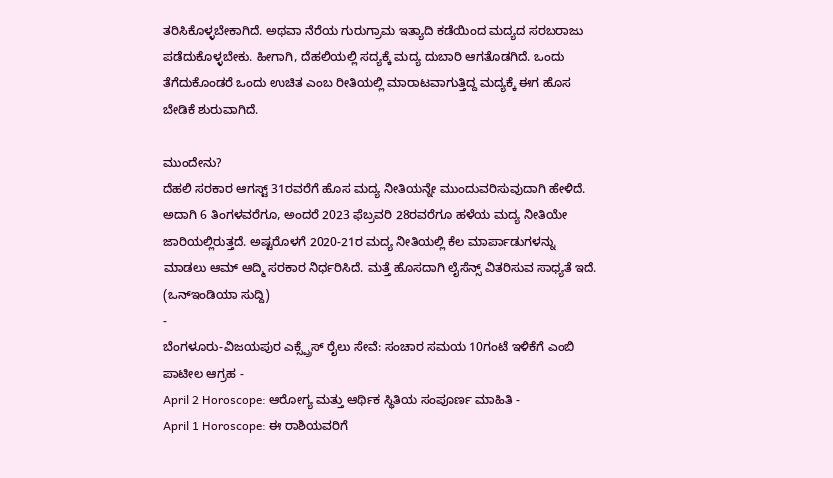ತರಿಸಿಕೊಳ್ಳಬೇಕಾಗಿದೆ. ಅಥವಾ ನೆರೆಯ ಗುರುಗ್ರಾಮ ಇತ್ಯಾದಿ ಕಡೆಯಿಂದ ಮದ್ಯದ ಸರಬರಾಜು ಪಡೆದುಕೊಳ್ಳಬೇಕು. ಹೀಗಾಗಿ, ದೆಹಲಿಯಲ್ಲಿ ಸದ್ಯಕ್ಕೆ ಮದ್ಯ ದುಬಾರಿ ಆಗತೊಡಗಿದೆ. ಒಂದು ತೆಗೆದುಕೊಂಡರೆ ಒಂದು ಉಚಿತ ಎಂಬ ರೀತಿಯಲ್ಲಿ ಮಾರಾಟವಾಗುತ್ತಿದ್ದ ಮದ್ಯಕ್ಕೆ ಈಗ ಹೊಸ ಬೇಡಿಕೆ ಶುರುವಾಗಿದೆ.

ಮುಂದೇನು?
ದೆಹಲಿ ಸರಕಾರ ಆಗಸ್ಟ್ 31ರವರೆಗೆ ಹೊಸ ಮದ್ಯ ನೀತಿಯನ್ನೇ ಮುಂದುವರಿಸುವುದಾಗಿ ಹೇಳಿದೆ. ಅದಾಗಿ 6 ತಿಂಗಳವರೆಗೂ, ಅಂದರೆ 2023 ಫೆಬ್ರವರಿ 28ರವರೆಗೂ ಹಳೆಯ ಮದ್ಯ ನೀತಿಯೇ ಜಾರಿಯಲ್ಲಿರುತ್ತದೆ. ಅಷ್ಟರೊಳಗೆ 2020-21ರ ಮದ್ಯ ನೀತಿಯಲ್ಲಿ ಕೆಲ ಮಾರ್ಪಾಡುಗಳನ್ನು ಮಾಡಲು ಆಮ್ ಆದ್ಮಿ ಸರಕಾರ ನಿರ್ಧರಿಸಿದೆ. ಮತ್ತೆ ಹೊಸದಾಗಿ ಲೈಸೆನ್ಸ್ ವಿತರಿಸುವ ಸಾಧ್ಯತೆ ಇದೆ.
(ಒನ್ಇಂಡಿಯಾ ಸುದ್ದಿ)
-
ಬೆಂಗಳೂರು-ವಿಜಯಪುರ ಎಕ್ಸ್ಪ್ರೆಸ್ ರೈಲು ಸೇವೆ: ಸಂಚಾರ ಸಮಯ 10ಗಂಟೆ ಇಳಿಕೆಗೆ ಎಂಬಿ ಪಾಟೀಲ ಆಗ್ರಹ -
April 2 Horoscope: ಆರೋಗ್ಯ ಮತ್ತು ಆರ್ಥಿಕ ಸ್ಥಿತಿಯ ಸಂಪೂರ್ಣ ಮಾಹಿತಿ -
April 1 Horoscope: ಈ ರಾಶಿಯವರಿಗೆ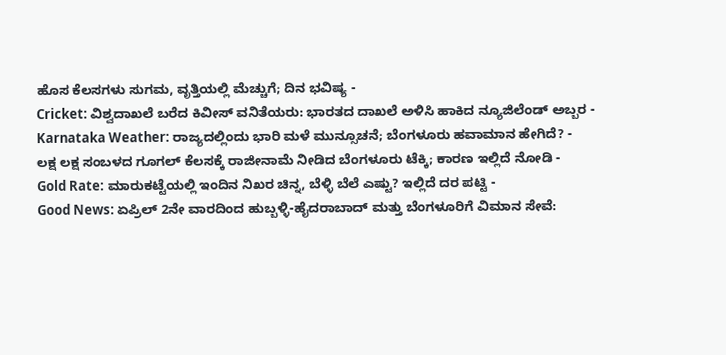ಹೊಸ ಕೆಲಸಗಳು ಸುಗಮ, ವೃತ್ತಿಯಲ್ಲಿ ಮೆಚ್ಚುಗೆ; ದಿನ ಭವಿಷ್ಯ -
Cricket: ವಿಶ್ವದಾಖಲೆ ಬರೆದ ಕಿವೀಸ್ ವನಿತೆಯರು: ಭಾರತದ ದಾಖಲೆ ಅಳಿಸಿ ಹಾಕಿದ ನ್ಯೂಜಿಲೆಂಡ್ ಅಬ್ಬರ -
Karnataka Weather: ರಾಜ್ಯದಲ್ಲಿಂದು ಭಾರಿ ಮಳೆ ಮುನ್ಸೂಚನೆ; ಬೆಂಗಳೂರು ಹವಾಮಾನ ಹೇಗಿದೆ? -
ಲಕ್ಷ ಲಕ್ಷ ಸಂಬಳದ ಗೂಗಲ್ ಕೆಲಸಕ್ಕೆ ರಾಜೀನಾಮೆ ನೀಡಿದ ಬೆಂಗಳೂರು ಟೆಕ್ಕಿ; ಕಾರಣ ಇಲ್ಲಿದೆ ನೋಡಿ -
Gold Rate: ಮಾರುಕಟ್ಟೆಯಲ್ಲಿ ಇಂದಿನ ನಿಖರ ಚಿನ್ನ, ಬೆಳ್ಳಿ ಬೆಲೆ ಎಷ್ಟು? ಇಲ್ಲಿದೆ ದರ ಪಟ್ಟಿ -
Good News: ಏಪ್ರಿಲ್ 2ನೇ ವಾರದಿಂದ ಹುಬ್ಬಳ್ಳಿ-ಹೈದರಾಬಾದ್ ಮತ್ತು ಬೆಂಗಳೂರಿಗೆ ವಿಮಾನ ಸೇವೆ: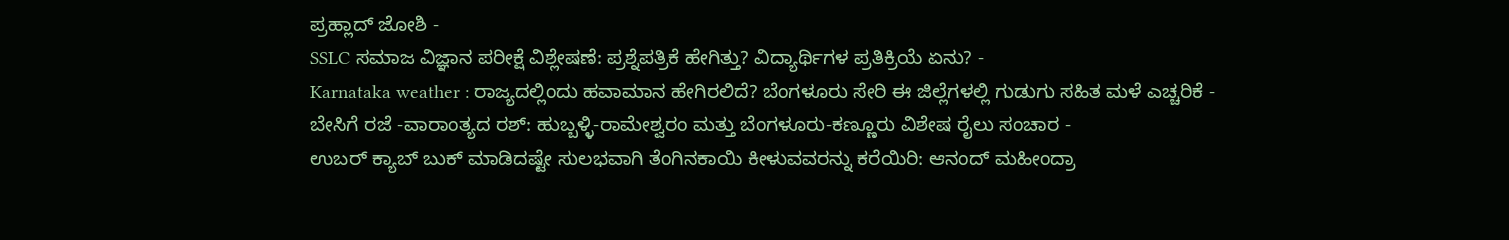ಪ್ರಹ್ಲಾದ್ ಜೋಶಿ -
SSLC ಸಮಾಜ ವಿಜ್ಞಾನ ಪರೀಕ್ಷೆ ವಿಶ್ಲೇಷಣೆ: ಪ್ರಶ್ನೆಪತ್ರಿಕೆ ಹೇಗಿತ್ತು? ವಿದ್ಯಾರ್ಥಿಗಳ ಪ್ರತಿಕ್ರಿಯೆ ಏನು? -
Karnataka weather : ರಾಜ್ಯದಲ್ಲಿಂದು ಹವಾಮಾನ ಹೇಗಿರಲಿದೆ? ಬೆಂಗಳೂರು ಸೇರಿ ಈ ಜಿಲ್ಲೆಗಳಲ್ಲಿ ಗುಡುಗು ಸಹಿತ ಮಳೆ ಎಚ್ಚರಿಕೆ -
ಬೇಸಿಗೆ ರಜೆ -ವಾರಾಂತ್ಯದ ರಶ್: ಹುಬ್ಬಳ್ಳಿ-ರಾಮೇಶ್ವರಂ ಮತ್ತು ಬೆಂಗಳೂರು-ಕಣ್ಣೂರು ವಿಶೇಷ ರೈಲು ಸಂಚಾರ -
ಉಬರ್ ಕ್ಯಾಬ್ ಬುಕ್ ಮಾಡಿದಷ್ಟೇ ಸುಲಭವಾಗಿ ತೆಂಗಿನಕಾಯಿ ಕೀಳುವವರನ್ನು ಕರೆಯಿರಿ: ಆನಂದ್ ಮಹೀಂದ್ರಾ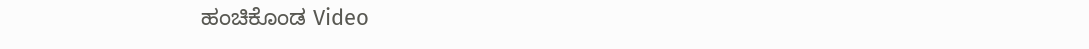ಹಂಚಿಕೊಂಡ Video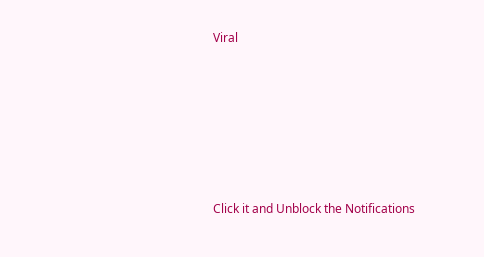Viral












Click it and Unblock the Notifications